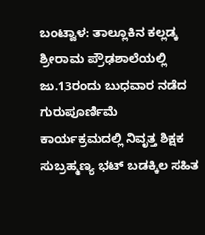ಬಂಟ್ವಾಳ: ತಾಲ್ಲೂಕಿನ ಕಲ್ಲಡ್ಕ ಶ್ರೀರಾಮ ಪ್ರೌಢಶಾಲೆಯಲ್ಲಿ ಜು.13ರಂದು ಬುಧವಾರ ನಡೆದ ಗುರುಪೂರ್ಣಿಮೆ ಕಾರ್ಯಕ್ರಮದಲ್ಲಿ ನಿವೃತ್ತ ಶಿಕ್ಷಕ ಸುಬ್ರಹ್ಮಣ್ಯ ಭಟ್ ಬಡಕ್ಕಿಲ ಸಹಿತ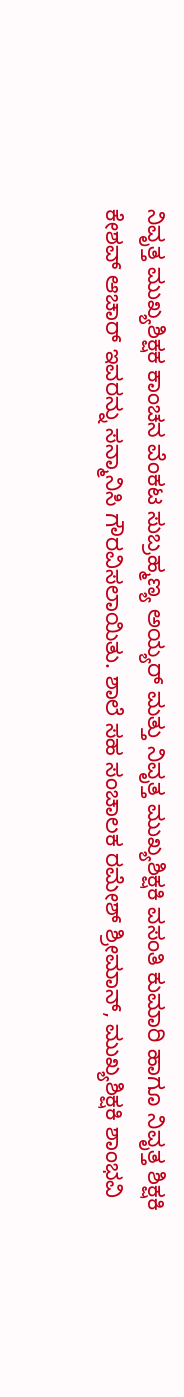ನಿವೃತ್ತ ಮುಖ್ಯಶಿಕ್ಷಕ ಕಾಂಚನ ವೆಂಕಟ ಸುಬ್ರಹ್ಮಣ್ಯ ಅಯ್ಯರ್ ಮತ್ತು ನಿವೃತ್ತ ಮುಖ್ಯಶಿಕ್ಷಕಿ ವಸಂತಿ ಕುಮಾರಿ ಹಾಗೂ ನಿವೃತ್ತ ಶಿಕ್ಷಕಿ ಕೇಶವ್ ಆಚಾರ್ ಇವರನ್ನು ಸನ್ಮಾನಿಸಿ ಗೌರವಿಸಲಾಯಿತು. ಶಾಲೆ ಸಹ ಸಂಚಾಲಕ ರಮೇಶ್ ಶ್ರೀಮಾನ್, ಮುಖ್ಯಶಿಕ್ಷಕಿ ಶಾಂಭವಿ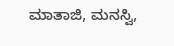ಮಾತಾಜಿ, ಮನಸ್ವಿ,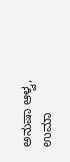ಅನುಷಾ ಆಳ್ವ, ಉಮಾ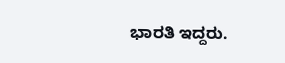ಭಾರತಿ ಇದ್ದರು.